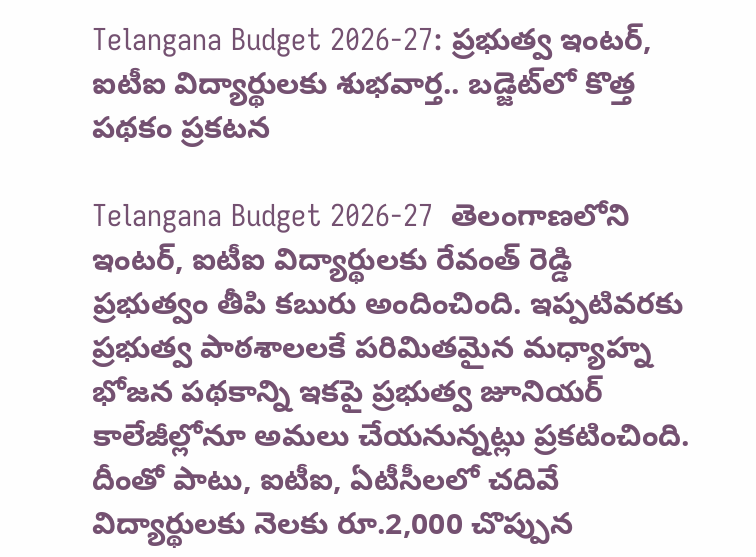Telangana Budget 2026-27: ప్రభుత్వ ఇంటర్, ఐటీఐ విద్యార్థులకు శుభవార్త.. బడ్జెట్‌లో కొత్త పథకం ప్రకటన

Telangana Budget 2026-27  తెలంగాణలోని ఇంటర్, ఐటీఐ విద్యార్థులకు రేవంత్ రెడ్డి ప్రభుత్వం తీపి కబురు అందించింది. ఇప్పటివరకు ప్రభుత్వ పాఠశాలలకే పరిమితమైన మధ్యాహ్న భోజన పథకాన్ని ఇకపై ప్రభుత్వ జూనియర్ కాలేజీల్లోనూ అమలు చేయనున్నట్లు ప్రకటించింది. దీంతో పాటు, ఐటీఐ, ఏటీసీలలో చదివే విద్యార్థులకు నెలకు రూ.2,000 చొప్పున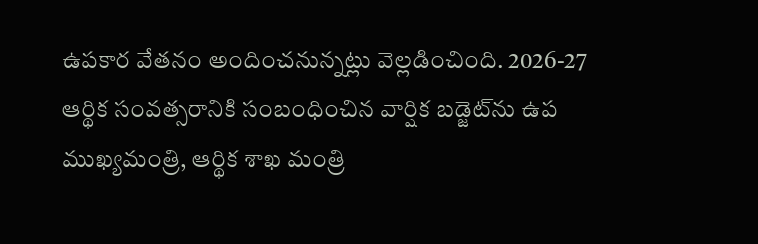ఉపకార వేతనం అందించనున్నట్లు వెల్లడించింది. 2026-27 ఆర్థిక సంవత్సరానికి సంబంధించిన వార్షిక బడ్జెట్‌ను ఉప ముఖ్యమంత్రి, ఆర్థిక శాఖ మంత్రి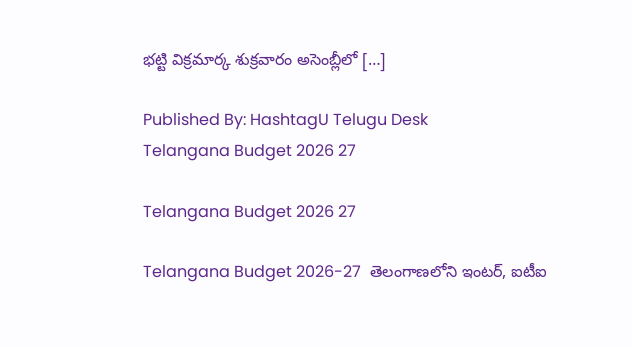భట్టి విక్రమార్క శుక్రవారం అసెంబ్లీలో […]

Published By: HashtagU Telugu Desk
Telangana Budget 2026 27

Telangana Budget 2026 27

Telangana Budget 2026-27  తెలంగాణలోని ఇంటర్, ఐటీఐ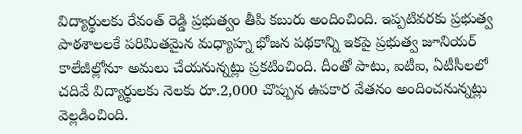విద్యార్థులకు రేవంత్ రెడ్డి ప్రభుత్వం తీపి కబురు అందించింది. ఇప్పటివరకు ప్రభుత్వ పాఠశాలలకే పరిమితమైన మధ్యాహ్న భోజన పథకాన్ని ఇకపై ప్రభుత్వ జూనియర్ కాలేజీల్లోనూ అమలు చేయనున్నట్లు ప్రకటించింది. దీంతో పాటు, ఐటీఐ, ఏటీసీలలో చదివే విద్యార్థులకు నెలకు రూ.2,000 చొప్పున ఉపకార వేతనం అందించనున్నట్లు వెల్లడించింది.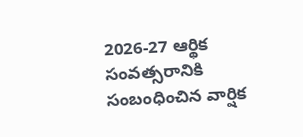2026-27 ఆర్థిక సంవత్సరానికి సంబంధించిన వార్షిక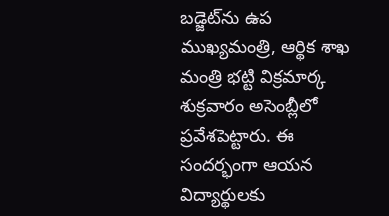బడ్జెట్‌ను ఉప ముఖ్యమంత్రి, ఆర్థిక శాఖ మంత్రి భట్టి విక్రమార్క శుక్రవారం అసెంబ్లీలో ప్రవేశపెట్టారు. ఈ సందర్భంగా ఆయన విద్యార్థులకు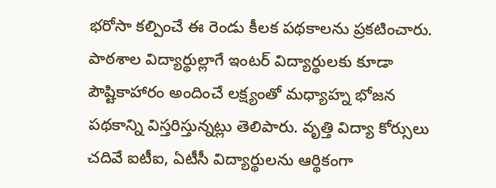భరోసా కల్పించే ఈ రెండు కీలక పథకాలను ప్రకటించారు. పాఠశాల విద్యార్థుల్లాగే ఇంటర్ విద్యార్థులకు కూడా పౌష్టికాహారం అందించే లక్ష్యంతో మధ్యాహ్న భోజన పథకాన్ని విస్తరిస్తున్నట్లు తెలిపారు. వృత్తి విద్యా కోర్సులు చదివే ఐటీఐ, ఏటీసీ విద్యార్థులను ఆర్థికంగా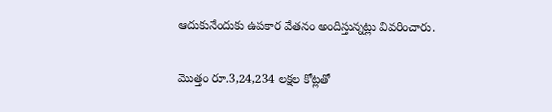ఆదుకునేందుకు ఉపకార వేతనం అందిస్తున్నట్లు వివరించారు.

మొత్తం రూ.3,24,234 లక్షల కోట్లతో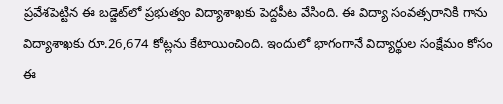ప్రవేశపెట్టిన ఈ బడ్జెట్‌లో ప్రభుత్వం విద్యాశాఖకు పెద్దపీట వేసింది. ఈ విద్యా సంవత్సరానికి గాను విద్యాశాఖకు రూ.26,674 కోట్లను కేటాయించింది. ఇందులో భాగంగానే విద్యార్థుల సంక్షేమం కోసం ఈ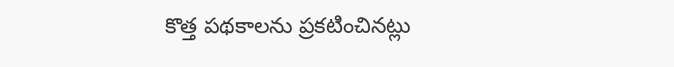కొత్త పథకాలను ప్రకటించినట్లు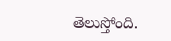తెలుస్తోంది.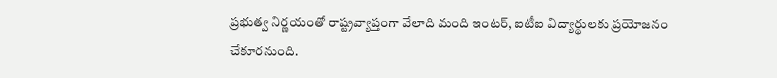ప్రభుత్వ నిర్ణయంతో రాష్ట్రవ్యాప్తంగా వేలాది మంది ఇంటర్, ఐటీఐ విద్యార్థులకు ప్రయోజనం చేకూరనుంది.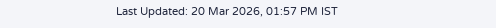Last Updated: 20 Mar 2026, 01:57 PM IST